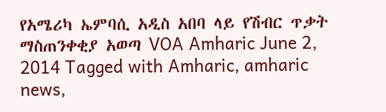የአሜሪካ ኤምባሲ አዲስ አበባ ላይ የሽብር ጥቃት ማስጠንቀቂያ አወጣ VOA Amharic June 2, 2014 Tagged with Amharic, amharic news,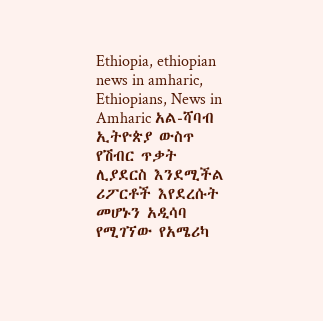Ethiopia, ethiopian news in amharic, Ethiopians, News in Amharic አል-ሻባብ ኢትዮጵያ ውስጥ የሽብር ጥቃት ሊያደርስ እንደሚችል ሪፖርቶች እየደረሱት መሆኑን አዲሳባ የሚገኘው የአሜሪካ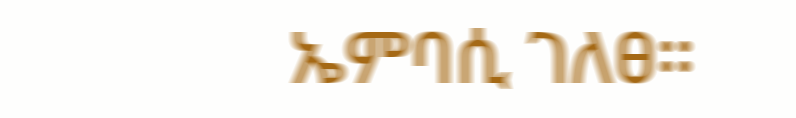ኤምባሲ ገለፀ።